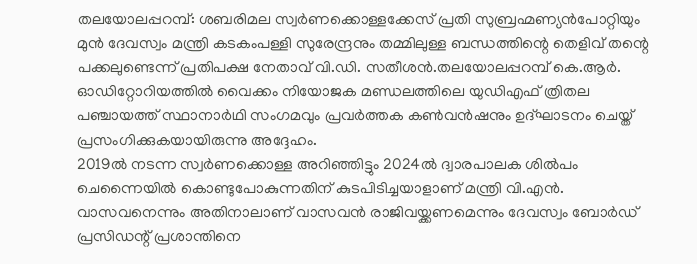തലയോലപ്പറമ്പ്: ശബരിമല സ്വർണക്കൊള്ളക്കേസ് പ്രതി സുബ്രഹ്മണ്യൻപോറ്റിയും മുൻ ദേവസ്വം മന്ത്രി കടകംപള്ളി സുരേന്ദ്രനും തമ്മിലുള്ള ബന്ധത്തിന്റെ തെളിവ് തന്റെ പക്കലുണ്ടെന്ന് പ്രതിപക്ഷ നേതാവ് വി.ഡി. സതീശൻ.തലയോലപ്പറമ്പ് കെ.ആർ. ഓഡിറ്റോറിയത്തിൽ വൈക്കം നിയോജക മണ്ഡലത്തിലെ യുഡിഎഫ് ത്രിതല പഞ്ചായത്ത് സ്ഥാനാർഥി സംഗമവും പ്രവർത്തക കൺവൻഷനും ഉദ്ഘാടനം ചെയ്ത് പ്രസംഗിക്കുകയായിരുന്നു അദ്ദേഹം.
2019ൽ നടന്ന സ്വർണക്കൊള്ള അറിഞ്ഞിട്ടും 2024ൽ ദ്വാരപാലക ശിൽപം ചെന്നൈയിൽ കൊണ്ടുപോകുന്നതിന് കുടപിടിച്ചയാളാണ് മന്ത്രി വി.എൻ. വാസവനെന്നും അതിനാലാണ് വാസവൻ രാജിവയ്ക്കണമെന്നും ദേവസ്വം ബോർഡ് പ്രസിഡന്റ് പ്രശാന്തിനെ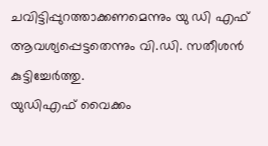ചവിട്ടിപ്പുറത്താക്കണമെന്നും യു ഡി എഫ് ആവശ്യപ്പെട്ടതെന്നും വി.ഡി. സതീശൻ കുട്ടിച്ചേർത്തു.
യുഡിഎഫ് വൈക്കം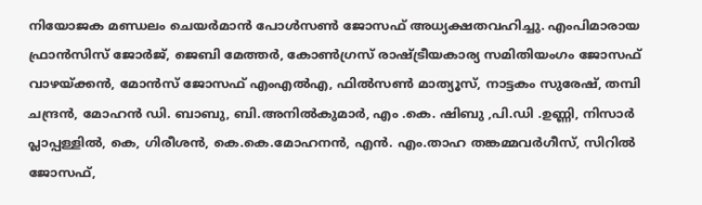നിയോജക മണ്ഡലം ചെയർമാൻ പോൾസൺ ജോസഫ് അധ്യക്ഷതവഹിച്ചു. എംപിമാരായ ഫ്രാൻസിസ് ജോർജ്, ജെബി മേത്തർ, കോൺഗ്രസ് രാഷ്ട്രീയകാര്യ സമിതിയംഗം ജോസഫ് വാഴയ്ക്കൻ, മോൻസ് ജോസഫ് എംഎൽഎ, ഫിൽസൺ മാത്യൂസ്, നാട്ടകം സുരേഷ്, തമ്പി ചന്ദ്രൻ, മോഹൻ ഡി. ബാബു, ബി.അനിൽകുമാർ, എം .കെ. ഷിബു ,പി.ഡി .ഉണ്ണി, നിസാർ പ്ലാപ്പള്ളിൽ, കെ, ഗിരീശൻ, കെ.കെ.മോഹനൻ, എൻ. എം.താഹ തങ്കമ്മവർഗീസ്, സിറിൽ ജോസഫ്,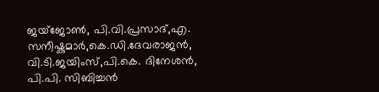ജയ്ജോൺ, പി.വി.പ്രസാദ്,എ. സനീഷ്കുമാർ,കെ.ഡി.ദേവരാജൻ, വി.ടി.ജയിംസ്,പി.കെ. ദിനേശൻ, പി.പി. സിബിച്ചൻ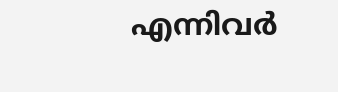എന്നിവർ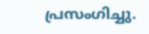പ്രസംഗിച്ചു.